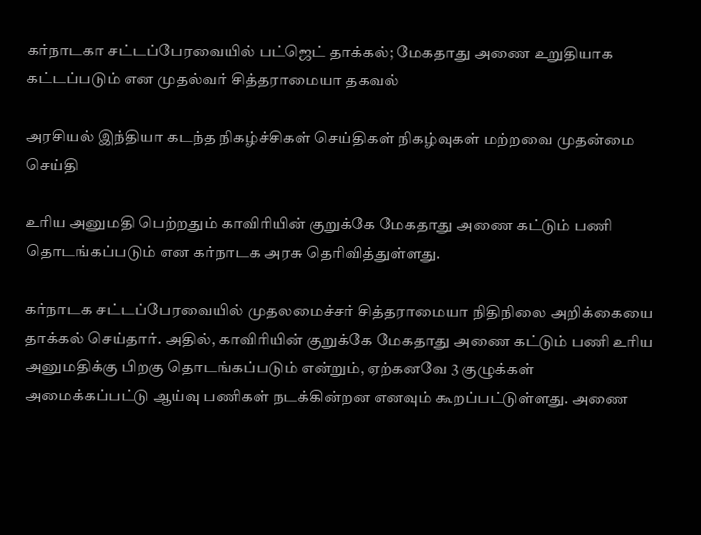கர்நாடகா சட்டப்பேரவையில் பட்ஜெட் தாக்கல்; மேகதாது அணை உறுதியாக கட்டப்படும் என முதல்வர் சித்தராமையா தகவல்

அரசியல் இந்தியா கடந்த நிகழ்ச்சிகள் செய்திகள் நிகழ்வுகள் மற்றவை முதன்மை செய்தி

உரிய அனுமதி பெற்றதும் காவிரியின் குறுக்கே மேகதாது அணை கட்டும் பணி தொடங்கப்படும் என கர்நாடக அரசு தெரிவித்துள்ளது.

கர்நாடக சட்டப்பேரவையில் முதலமைச்சர் சித்தராமையா நிதிநிலை அறிக்கையை தாக்கல் செய்தார். அதில், காவிரியின் குறுக்கே மேகதாது அணை கட்டும் பணி உரிய அனுமதிக்கு பிறகு தொடங்கப்படும் என்றும், ஏற்கனவே 3 குழுக்கள் அமைக்கப்பட்டு ஆய்வு பணிகள் நடக்கின்றன எனவும் கூறப்பட்டுள்ளது. அணை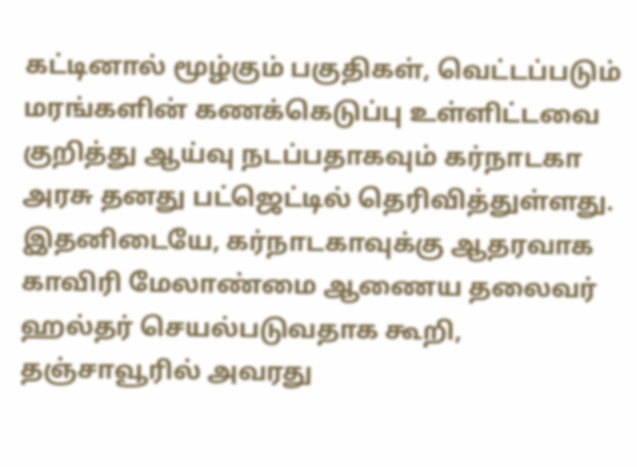கட்டினால் மூழ்கும் பகுதிகள், வெட்டப்படும் மரங்களின் கணக்கெடுப்பு உள்ளிட்டவை குறித்து ஆய்வு நடப்பதாகவும் கர்நாடகா அரசு தனது பட்ஜெட்டில் தெரிவித்துள்ளது.
இதனிடையே, கர்நாடகாவுக்கு ஆதரவாக காவிரி மேலாண்மை ஆணைய தலைவர் ஹல்தர் செயல்படுவதாக கூறி, தஞ்சாவூரில் அவரது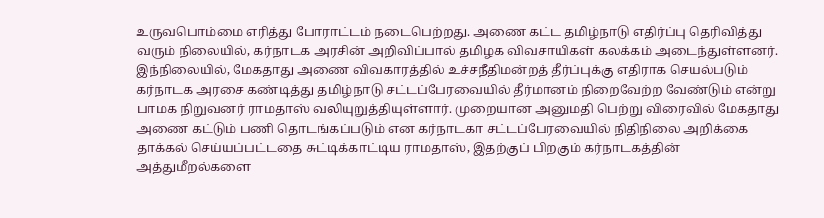உருவபொம்மை எரித்து போராட்டம் நடைபெற்றது. அணை கட்ட தமிழ்நாடு எதிர்ப்பு தெரிவித்து வரும் நிலையில், கர்நாடக அரசின் அறிவிப்பால் தமிழக விவசாயிகள் கலக்கம் அடைந்துள்ளனர்.
இந்நிலையில், மேகதாது அணை விவகாரத்தில் உச்சநீதிமன்றத் தீர்ப்புக்கு எதிராக செயல்படும் கர்நாடக அரசை கண்டித்து தமிழ்நாடு சட்டப்பேரவையில் தீர்மானம் நிறைவேற்ற வேண்டும் என்று பாமக நிறுவனர் ராமதாஸ் வலியுறுத்தியுள்ளார். முறையான அனுமதி பெற்று விரைவில் மேகதாது அணை கட்டும் பணி தொடங்கப்படும் என கர்நாடகா சட்டப்பேரவையில் நிதிநிலை அறிக்கை தாக்கல் செய்யப்பட்டதை சுட்டிக்காட்டிய ராமதாஸ், இதற்குப் பிறகும் கர்நாடகத்தின் அத்துமீறல்களை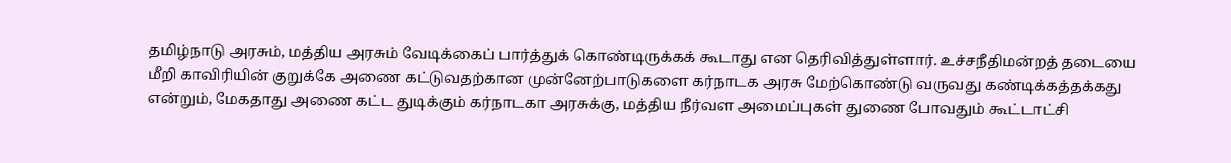தமிழ்நாடு அரசும், மத்திய அரசும் வேடிக்கைப் பார்த்துக் கொண்டிருக்கக் கூடாது என தெரிவித்துள்ளார். உச்சநீதிமன்றத் தடையை மீறி காவிரியின் குறுக்கே அணை கட்டுவதற்கான முன்னேற்பாடுகளை கர்நாடக அரசு மேற்கொண்டு வருவது கண்டிக்கத்தக்கது என்றும், மேகதாது அணை கட்ட துடிக்கும் கர்நாடகா அரசுக்கு, மத்திய நீர்வள அமைப்புகள் துணை போவதும் கூட்டாட்சி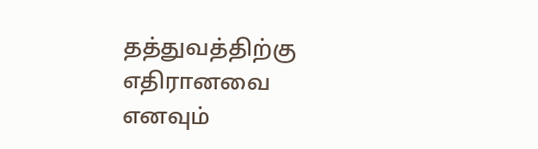தத்துவத்திற்கு எதிரானவை எனவும்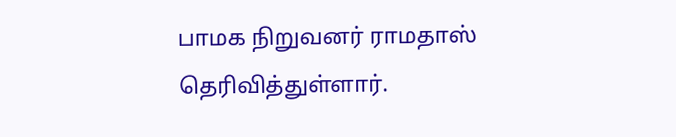பாமக நிறுவனர் ராமதாஸ் தெரிவித்துள்ளார்.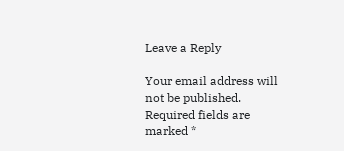Leave a Reply

Your email address will not be published. Required fields are marked *